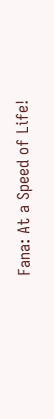Fana: At a Speed of Life!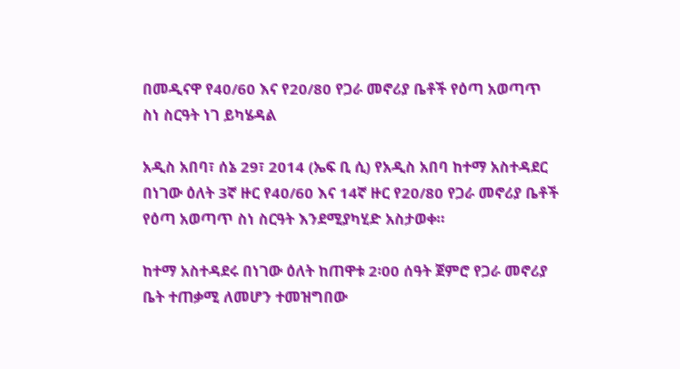በመዲናዋ የ40/60 እና የ20/80 የጋራ መኖሪያ ቤቶች የዕጣ አወጣጥ ስነ ስርዓት ነገ ይካሄዳል

አዲስ አበባ፣ ሰኔ 29፣ 2014 (ኤፍ ቢ ሲ) የአዲስ አበባ ከተማ አስተዳደር በነገው ዕለት 3ኛ ዙር የ40/60 እና 14ኛ ዙር የ20/80 የጋራ መኖሪያ ቤቶች የዕጣ አወጣጥ ስነ ስርዓት እንደሚያካሂድ አስታወቀ።

ከተማ አስተዳደሩ በነገው ዕለት ከጠዋቱ 2፡00 ሰዓት ጀምሮ የጋራ መኖሪያ ቤት ተጠቃሚ ለመሆን ተመዝግበው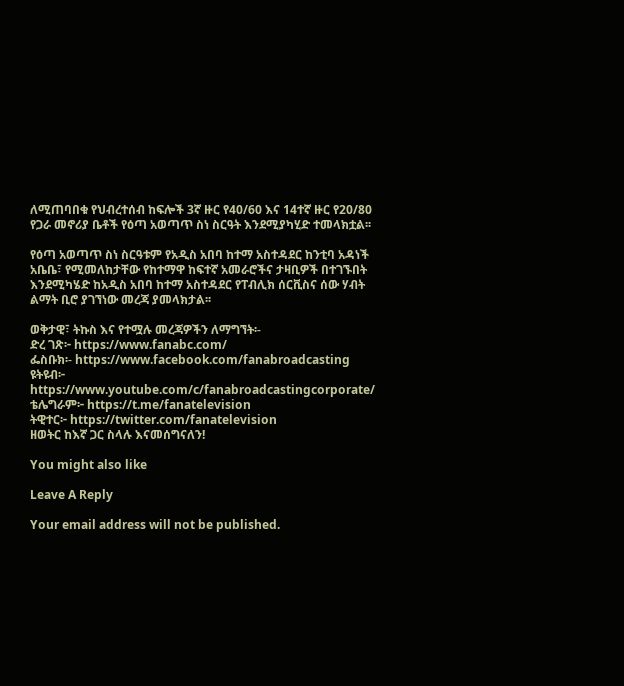ለሚጠባበቁ የህብረተሰብ ከፍሎች 3ኛ ዙር የ40/60 እና 14ተኛ ዙር የ20/80 የጋራ መኖሪያ ቤቶች የዕጣ አወጣጥ ስነ ስርዓት እንደሚያካሂድ ተመላክቷል፡፡

የዕጣ አወጣጥ ስነ ስርዓቱም የአዲስ አበባ ከተማ አስተዳደር ከንቲባ አዳነች አቤቤ፣ የሚመለከታቸው የከተማዋ ከፍተኛ አመራሮችና ታዛቢዎች በተገኙበት እንደሚካሄድ ከአዲስ አበባ ከተማ አስተዳደር የፐብሊክ ሰርቪስና ሰው ሃብት ልማት ቢሮ ያገኘነው መረጃ ያመላክታል፡፡

ወቅታዊ፣ ትኩስ እና የተሟሉ መረጃዎችን ለማግኘት፡-
ድረ ገጽ፦ https://www.fanabc.com/
ፌስቡክ፡- https://www.facebook.com/fanabroadcasting
ዩትዩብ፦ https://www.youtube.com/c/fanabroadcastingcorporate/
ቴሌግራም፦ https://t.me/fanatelevision
ትዊተር፦ https://twitter.com/fanatelevision
ዘወትር ከእኛ ጋር ስላሉ እናመሰግናለን!

You might also like

Leave A Reply

Your email address will not be published.